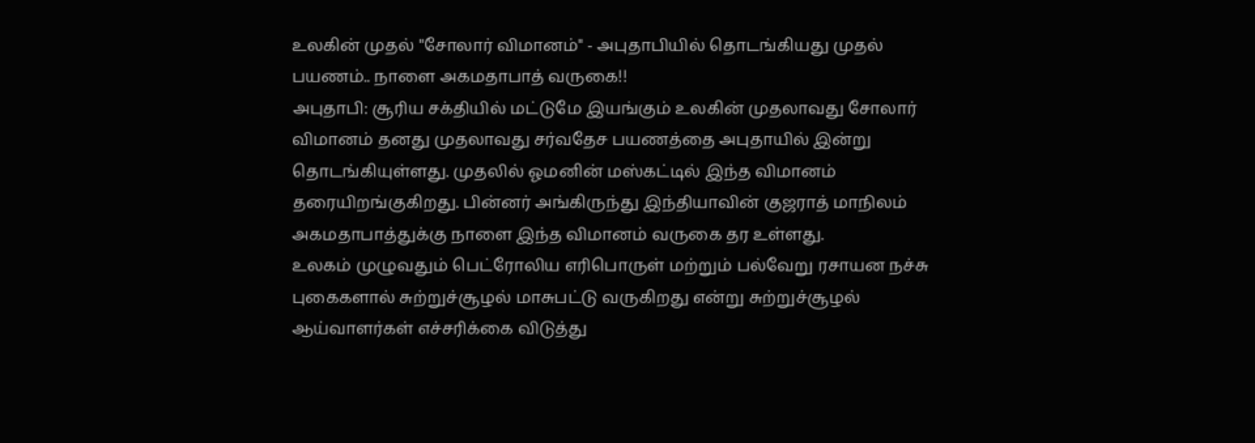உலகின் முதல் "சோலார் விமானம்" - அபுதாபியில் தொடங்கியது முதல் பயணம்.. நாளை அகமதாபாத் வருகை!!
அபுதாபி: சூரிய சக்தியில் மட்டுமே இயங்கும் உலகின் முதலாவது சோலார் விமானம் தனது முதலாவது சர்வதேச பயணத்தை அபுதாயில் இன்று தொடங்கியுள்ளது. முதலில் ஓமனின் மஸ்கட்டில் இந்த விமானம் தரையிறங்குகிறது. பின்னர் அங்கிருந்து இந்தியாவின் குஜராத் மாநிலம் அகமதாபாத்துக்கு நாளை இந்த விமானம் வருகை தர உள்ளது.
உலகம் முழுவதும் பெட்ரோலிய எரிபொருள் மற்றும் பல்வேறு ரசாயன நச்சு புகைகளால் சுற்றுச்சூழல் மாசுபட்டு வருகிறது என்று சுற்றுச்சூழல் ஆய்வாளர்கள் எச்சரிக்கை விடுத்து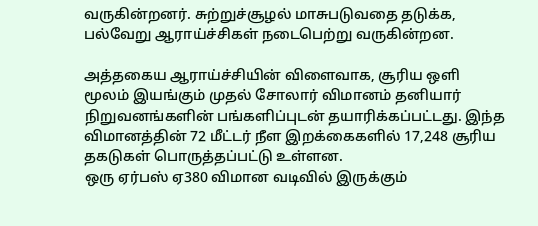வருகின்றனர். சுற்றுச்சூழல் மாசுபடுவதை தடுக்க, பல்வேறு ஆராய்ச்சிகள் நடைபெற்று வருகின்றன.

அத்தகைய ஆராய்ச்சியின் விளைவாக, சூரிய ஒளி மூலம் இயங்கும் முதல் சோலார் விமானம் தனியார் நிறுவனங்களின் பங்களிப்புடன் தயாரிக்கப்பட்டது. இந்த விமானத்தின் 72 மீட்டர் நீள இறக்கைகளில் 17,248 சூரிய தகடுகள் பொருத்தப்பட்டு உள்ளன.
ஒரு ஏர்பஸ் ஏ380 விமான வடிவில் இருக்கும்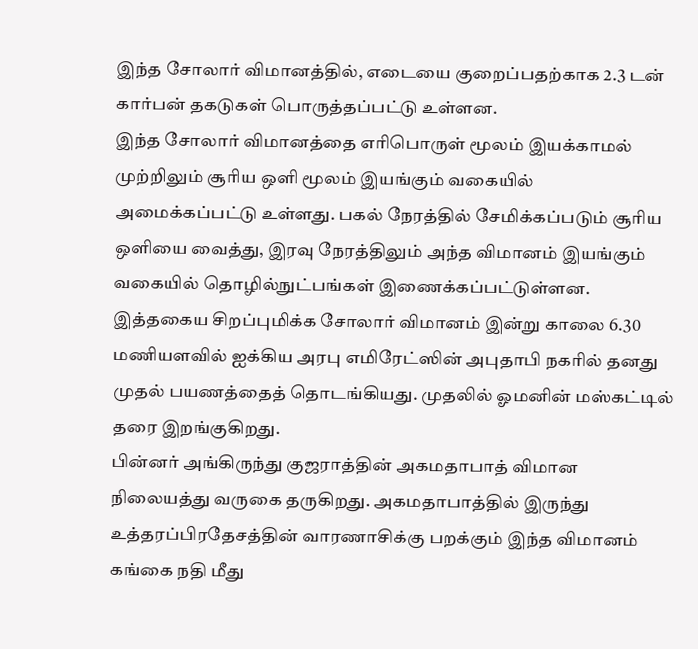இந்த சோலார் விமானத்தில், எடையை குறைப்பதற்காக 2.3 டன் கார்பன் தகடுகள் பொருத்தப்பட்டு உள்ளன.
இந்த சோலார் விமானத்தை எரிபொருள் மூலம் இயக்காமல் முற்றிலும் சூரிய ஒளி மூலம் இயங்கும் வகையில் அமைக்கப்பட்டு உள்ளது. பகல் நேரத்தில் சேமிக்கப்படும் சூரிய ஒளியை வைத்து, இரவு நேரத்திலும் அந்த விமானம் இயங்கும் வகையில் தொழில்நுட்பங்கள் இணைக்கப்பட்டுள்ளன.
இத்தகைய சிறப்புமிக்க சோலார் விமானம் இன்று காலை 6.30 மணியளவில் ஐக்கிய அரபு எமிரேட்ஸின் அபுதாபி நகரில் தனது முதல் பயணத்தைத் தொடங்கியது. முதலில் ஓமனின் மஸ்கட்டில் தரை இறங்குகிறது.
பின்னர் அங்கிருந்து குஜராத்தின் அகமதாபாத் விமான நிலையத்து வருகை தருகிறது. அகமதாபாத்தில் இருந்து உத்தரப்பிரதேசத்தின் வாரணாசிக்கு பறக்கும் இந்த விமானம் கங்கை நதி மீது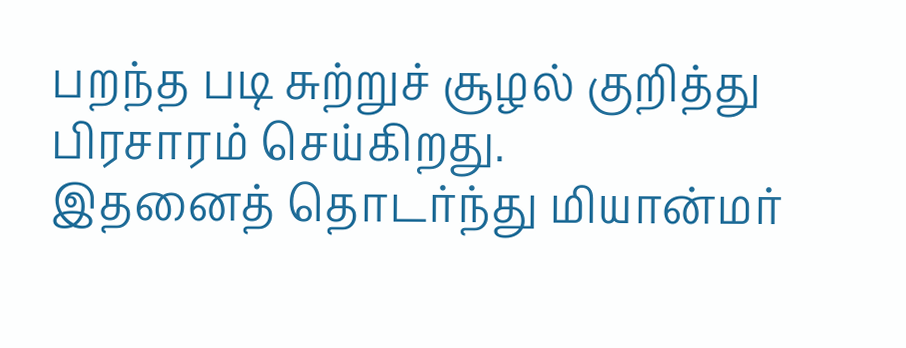பறந்த படி சுற்றுச் சூழல் குறித்து பிரசாரம் செய்கிறது.
இதனைத் தொடர்ந்து மியான்மர்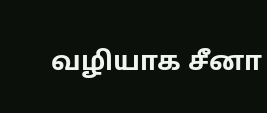வழியாக சீனா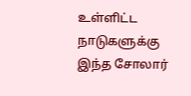உள்ளிட்ட நாடுகளுக்கு இந்த சோலார்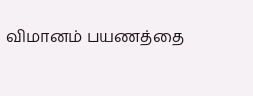விமானம் பயணத்தை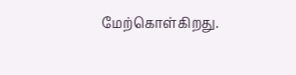மேற்கொள்கிறது.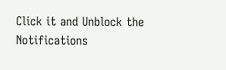Click it and Unblock the Notifications